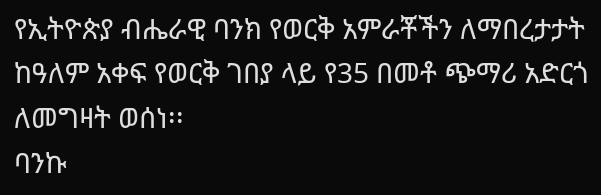የኢትዮጵያ ብሔራዊ ባንክ የወርቅ አምራቾችን ለማበረታታት ከዓለም አቀፍ የወርቅ ገበያ ላይ የ35 በመቶ ጭማሪ አድርጎ ለመግዛት ወሰነ፡፡
ባንኩ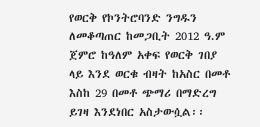የወርቅ የኮንትሮባንድ ንግዱን ለመቆጣጠር ከመጋቢት 2012 ዓ.ም ጀምሮ ከዓለም አቀፍ የወርቅ ገበያ ላይ እንደ ወርቁ ብዛት ከአስር በመቶ እስከ 29 በመቶ ጭማሪ በማድረግ ይገዛ እንደነበር አስታውሷል፡፡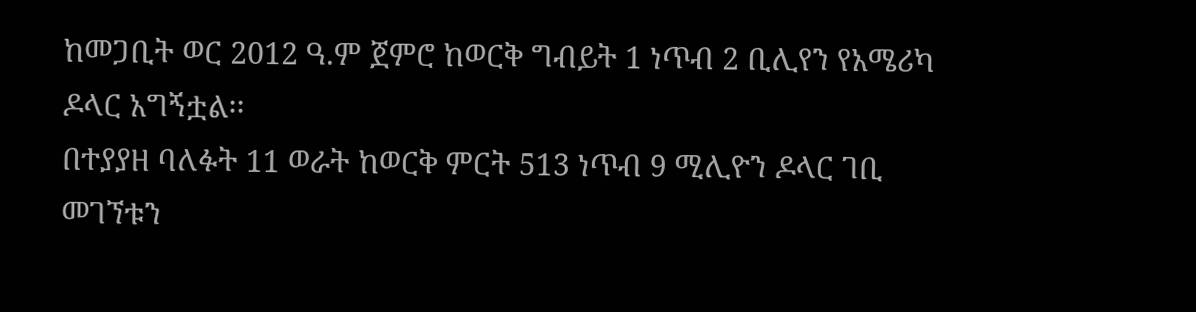ከመጋቢት ወር 2012 ዓ.ም ጀምሮ ከወርቅ ግብይት 1 ነጥብ 2 ቢሊየን የአሜሪካ ዶላር አግኝቷል፡፡
በተያያዘ ባለፉት 11 ወራት ከወርቅ ምርት 513 ነጥብ 9 ሚሊዮን ዶላር ገቢ መገኘቱን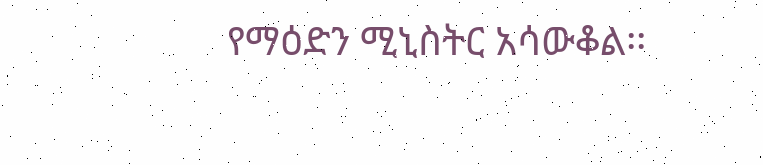የማዕድን ሚኒስትር አሳውቆል፡፡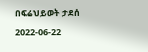በፍሬህይወት ታደሰ
2022-06-22